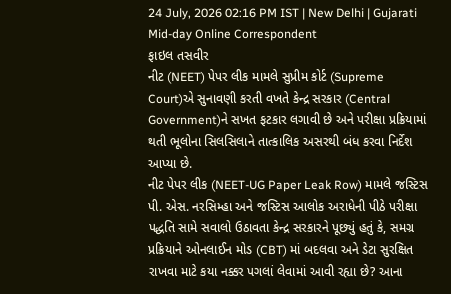24 July, 2026 02:16 PM IST | New Delhi | Gujarati Mid-day Online Correspondent
ફાઇલ તસવીર
નીટ (NEET) પેપર લીક મામલે સુપ્રીમ કોર્ટ (Supreme Court)એ સુનાવણી કરતી વખતે કેન્દ્ર સરકાર (Central Government)ને સખત ફટકાર લગાવી છે અને પરીક્ષા પ્રક્રિયામાં થતી ભૂલોના સિલસિલાને તાત્કાલિક અસરથી બંધ કરવા નિર્દેશ આપ્યા છે.
નીટ પેપર લીક (NEET-UG Paper Leak Row) મામલે જસ્ટિસ પી. એસ. નરસિમ્હા અને જસ્ટિસ આલોક અરાધેની પીઠે પરીક્ષા પદ્ધતિ સામે સવાલો ઉઠાવતા કેન્દ્ર સરકારને પૂછ્યું હતું કે, સમગ્ર પ્રક્રિયાને ઓનલાઈન મોડ (CBT) માં બદલવા અને ડેટા સુરક્ષિત રાખવા માટે કયા નક્કર પગલાં લેવામાં આવી રહ્યા છે? આના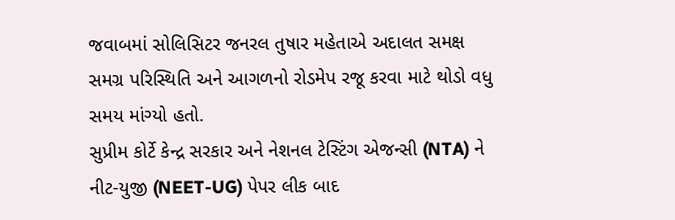જવાબમાં સોલિસિટર જનરલ તુષાર મહેતાએ અદાલત સમક્ષ સમગ્ર પરિસ્થિતિ અને આગળનો રોડમેપ રજૂ કરવા માટે થોડો વધુ સમય માંગ્યો હતો.
સુપ્રીમ કોર્ટે કેન્દ્ર સરકાર અને નેશનલ ટેસ્ટિંગ એજન્સી (NTA) ને નીટ-યુજી (NEET-UG) પેપર લીક બાદ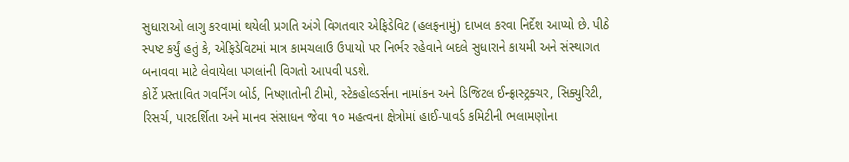સુધારાઓ લાગુ કરવામાં થયેલી પ્રગતિ અંગે વિગતવાર એફિડેવિટ (હલફનામું) દાખલ કરવા નિર્દેશ આપ્યો છે. પીઠે સ્પષ્ટ કર્યું હતું કે, એફિડેવિટમાં માત્ર કામચલાઉ ઉપાયો પર નિર્ભર રહેવાને બદલે સુધારાને કાયમી અને સંસ્થાગત બનાવવા માટે લેવાયેલા પગલાંની વિગતો આપવી પડશે.
કોર્ટે પ્રસ્તાવિત ગવર્નિંગ બોર્ડ, નિષ્ણાતોની ટીમો, સ્ટેકહોલ્ડર્સના નામાંકન અને ડિજિટલ ઈન્ફ્રાસ્ટ્રક્ચર, સિક્યુરિટી, રિસર્ચ, પારદર્શિતા અને માનવ સંસાધન જેવા ૧૦ મહત્વના ક્ષેત્રોમાં હાઈ-પાવર્ડ કમિટીની ભલામણોના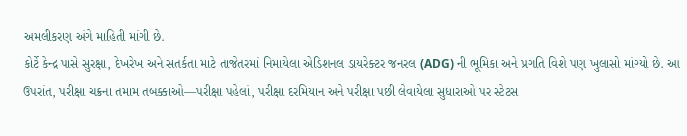અમલીકરણ અંગે માહિતી માંગી છે.
કોર્ટે કેન્દ્ર પાસે સુરક્ષા, દેખરેખ અને સતર્કતા માટે તાજેતરમાં નિમાયેલા એડિશનલ ડાયરેક્ટર જનરલ (ADG) ની ભૂમિકા અને પ્રગતિ વિશે પણ ખુલાસો માંગ્યો છે. આ ઉપરાંત, પરીક્ષા ચક્રના તમામ તબક્કાઓ—પરીક્ષા પહેલાં, પરીક્ષા દરમિયાન અને પરીક્ષા પછી લેવાયેલા સુધારાઓ પર સ્ટેટસ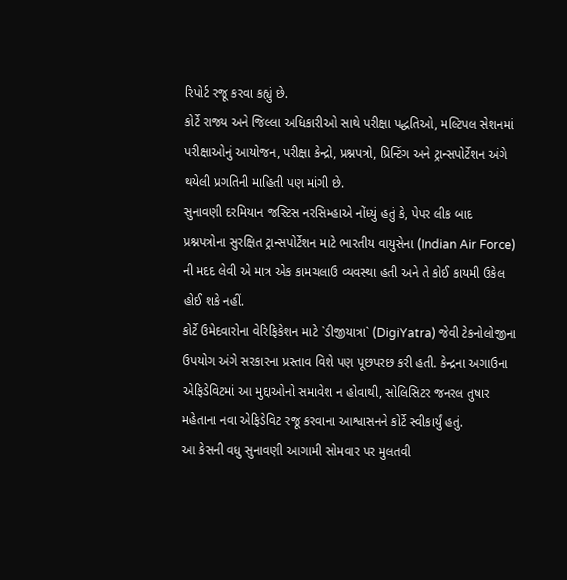રિપોર્ટ રજૂ કરવા કહ્યું છે.
કોર્ટે રાજ્ય અને જિલ્લા અધિકારીઓ સાથે પરીક્ષા પદ્ધતિઓ, મલ્ટિપલ સેશનમાં પરીક્ષાઓનું આયોજન, પરીક્ષા કેન્દ્રો, પ્રશ્નપત્રો, પ્રિન્ટિંગ અને ટ્રાન્સપોર્ટેશન અંગે થયેલી પ્રગતિની માહિતી પણ માંગી છે.
સુનાવણી દરમિયાન જસ્ટિસ નરસિમ્હાએ નોંધ્યું હતું કે, પેપર લીક બાદ પ્રશ્નપત્રોના સુરક્ષિત ટ્રાન્સપોર્ટેશન માટે ભારતીય વાયુસેના (Indian Air Force) ની મદદ લેવી એ માત્ર એક કામચલાઉ વ્યવસ્થા હતી અને તે કોઈ કાયમી ઉકેલ હોઈ શકે નહીં.
કોર્ટે ઉમેદવારોના વેરિફિકેશન માટે `ડીજીયાત્રા` (DigiYatra) જેવી ટેકનોલોજીના ઉપયોગ અંગે સરકારના પ્રસ્તાવ વિશે પણ પૂછપરછ કરી હતી. કેન્દ્રના અગાઉના એફિડેવિટમાં આ મુદ્દાઓનો સમાવેશ ન હોવાથી, સોલિસિટર જનરલ તુષાર મહેતાના નવા એફિડેવિટ રજૂ કરવાના આશ્વાસનને કોર્ટે સ્વીકાર્યું હતું.
આ કેસની વધુ સુનાવણી આગામી સોમવાર પર મુલતવી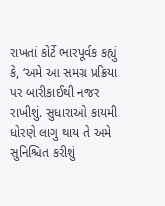રાખતાં કોર્ટે ભારપૂર્વક કહ્યું કે, ‘અમે આ સમગ્ર પ્રક્રિયા પર બારીકાઈથી નજર રાખીશું. સુધારાઓ કાયમી ધોરણે લાગુ થાય તે અમે સુનિશ્ચિત કરીશું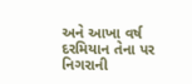અને આખા વર્ષ દરમિયાન તેના પર નિગરાની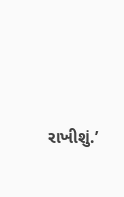રાખીશું.’